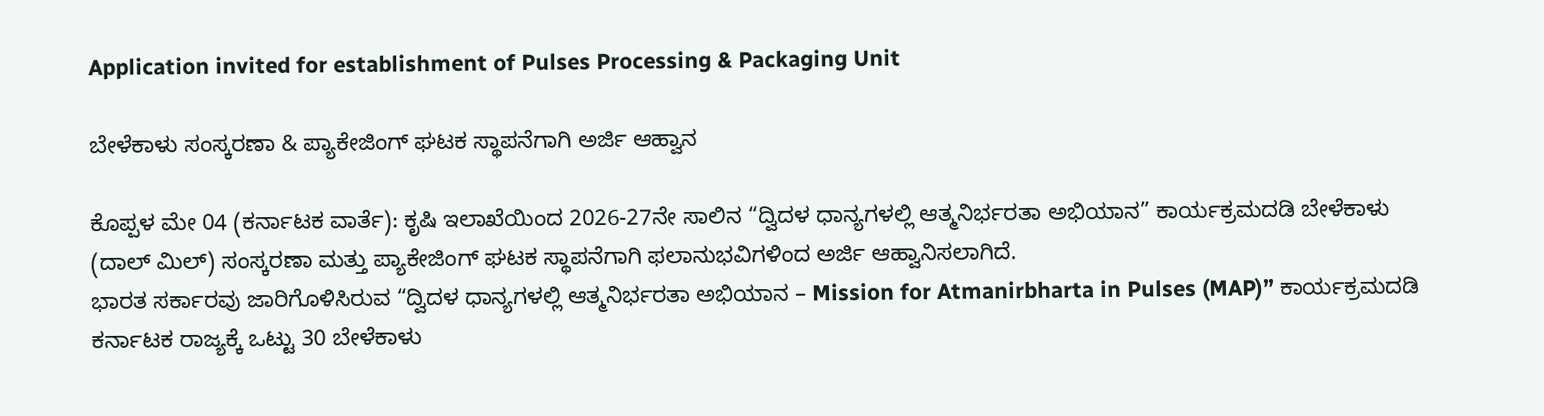Application invited for establishment of Pulses Processing & Packaging Unit

ಬೇಳೆಕಾಳು ಸಂಸ್ಕರಣಾ & ಪ್ಯಾಕೇಜಿಂಗ್ ಘಟಕ ಸ್ಥಾಪನೆಗಾಗಿ ಅರ್ಜಿ ಆಹ್ವಾನ

ಕೊಪ್ಪಳ ಮೇ 04 (ಕರ್ನಾಟಕ ವಾರ್ತೆ): ಕೃಷಿ ಇಲಾಖೆಯಿಂದ 2026-27ನೇ ಸಾಲಿನ “ದ್ವಿದಳ ಧಾನ್ಯಗಳಲ್ಲಿ ಆತ್ಮನಿರ್ಭರತಾ ಅಭಿಯಾನ” ಕಾರ್ಯಕ್ರಮದಡಿ ಬೇಳೆಕಾಳು (ದಾಲ್ ಮಿಲ್) ಸಂಸ್ಕರಣಾ ಮತ್ತು ಪ್ಯಾಕೇಜಿಂಗ್ ಘಟಕ ಸ್ಥಾಪನೆಗಾಗಿ ಫಲಾನುಭವಿಗಳಿಂದ ಅರ್ಜಿ ಆಹ್ವಾನಿಸಲಾಗಿದೆ.
ಭಾರತ ಸರ್ಕಾರವು ಜಾರಿಗೊಳಿಸಿರುವ “ದ್ವಿದಳ ಧಾನ್ಯಗಳಲ್ಲಿ ಆತ್ಮನಿರ್ಭರತಾ ಅಭಿಯಾನ – Mission for Atmanirbharta in Pulses (MAP)” ಕಾರ್ಯಕ್ರಮದಡಿ ಕರ್ನಾಟಕ ರಾಜ್ಯಕ್ಕೆ ಒಟ್ಟು 30 ಬೇಳೆಕಾಳು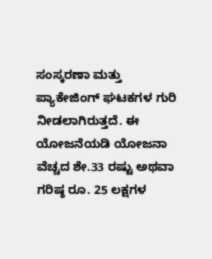ಸಂಸ್ಕರಣಾ ಮತ್ತು ಪ್ಯಾಕೇಜಿಂಗ್ ಘಟಕಗಳ ಗುರಿ ನೀಡಲಾಗಿರುತ್ತದೆ. ಈ ಯೋಜನೆಯಡಿ ಯೋಜನಾ ವೆಚ್ಚದ ಶೇ.33 ರಷ್ಟು ಅಥವಾ ಗರಿಷ್ಠ ರೂ. 25 ಲಕ್ಷಗಳ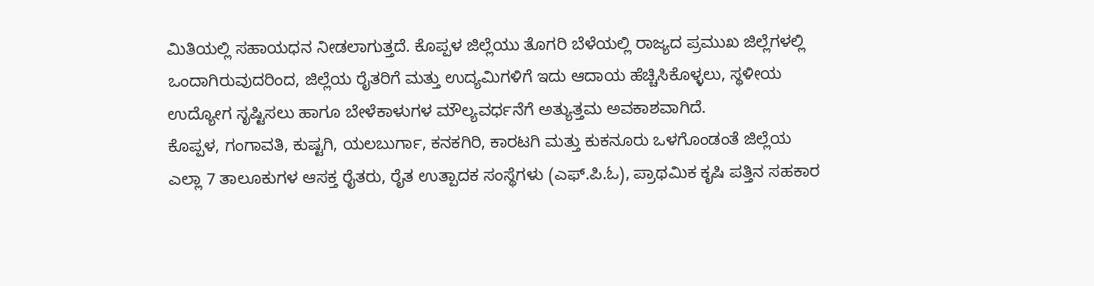ಮಿತಿಯಲ್ಲಿ ಸಹಾಯಧನ ನೀಡಲಾಗುತ್ತದೆ. ಕೊಪ್ಪಳ ಜಿಲ್ಲೆಯು ತೊಗರಿ ಬೆಳೆಯಲ್ಲಿ ರಾಜ್ಯದ ಪ್ರಮುಖ ಜಿಲ್ಲೆಗಳಲ್ಲಿ ಒಂದಾಗಿರುವುದರಿಂದ, ಜಿಲ್ಲೆಯ ರೈತರಿಗೆ ಮತ್ತು ಉದ್ಯಮಿಗಳಿಗೆ ಇದು ಆದಾಯ ಹೆಚ್ಚಿಸಿಕೊಳ್ಳಲು, ಸ್ಥಳೀಯ ಉದ್ಯೋಗ ಸೃಷ್ಟಿಸಲು ಹಾಗೂ ಬೇಳೆಕಾಳುಗಳ ಮೌಲ್ಯವರ್ಧನೆಗೆ ಅತ್ಯುತ್ತಮ ಅವಕಾಶವಾಗಿದೆ.
ಕೊಪ್ಪಳ, ಗಂಗಾವತಿ, ಕುಷ್ಟಗಿ, ಯಲಬುರ್ಗಾ, ಕನಕಗಿರಿ, ಕಾರಟಗಿ ಮತ್ತು ಕುಕನೂರು ಒಳಗೊಂಡಂತೆ ಜಿಲ್ಲೆಯ ಎಲ್ಲಾ 7 ತಾಲೂಕುಗಳ ಆಸಕ್ತ ರೈತರು, ರೈತ ಉತ್ಪಾದಕ ಸಂಸ್ಥೆಗಳು (ಎಫ್.ಪಿ.ಓ), ಪ್ರಾಥಮಿಕ ಕೃಷಿ ಪತ್ತಿನ ಸಹಕಾರ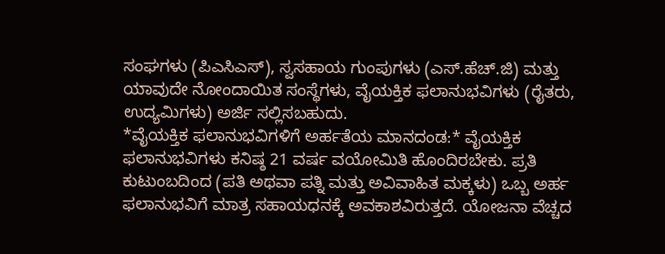ಸಂಘಗಳು (ಪಿಎಸಿಎಸ್), ಸ್ವಸಹಾಯ ಗುಂಪುಗಳು (ಎಸ್.ಹೆಚ್.ಜಿ) ಮತ್ತು ಯಾವುದೇ ನೋಂದಾಯಿತ ಸಂಸ್ಥೆಗಳು, ವೈಯಕ್ತಿಕ ಫಲಾನುಭವಿಗಳು (ರೈತರು, ಉದ್ಯಮಿಗಳು) ಅರ್ಜಿ ಸಲ್ಲಿಸಬಹುದು.
*ವೈಯಕ್ತಿಕ ಫಲಾನುಭವಿಗಳಿಗೆ ಅರ್ಹತೆಯ ಮಾನದಂಡ:* ವೈಯಕ್ತಿಕ ಫಲಾನುಭವಿಗಳು ಕನಿಷ್ಠ 21 ವರ್ಷ ವಯೋಮಿತಿ ಹೊಂದಿರಬೇಕು. ಪ್ರತಿ ಕುಟುಂಬದಿಂದ (ಪತಿ ಅಥವಾ ಪತ್ನಿ ಮತ್ತು ಅವಿವಾಹಿತ ಮಕ್ಕಳು) ಒಬ್ಬ ಅರ್ಹ ಫಲಾನುಭವಿಗೆ ಮಾತ್ರ ಸಹಾಯಧನಕ್ಕೆ ಅವಕಾಶವಿರುತ್ತದೆ. ಯೋಜನಾ ವೆಚ್ಚದ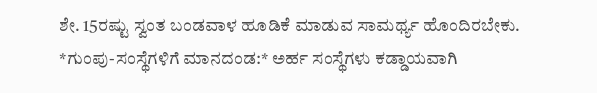ಶೇ. 15ರಷ್ಟು ಸ್ವಂತ ಬಂಡವಾಳ ಹೂಡಿಕೆ ಮಾಡುವ ಸಾಮರ್ಥ್ಯ ಹೊಂದಿರಬೇಕು.
*ಗುಂಪು-ಸಂಸ್ಥೆಗಳಿಗೆ ಮಾನದಂಡ:* ಅರ್ಹ ಸಂಸ್ಥೆಗಳು ಕಡ್ಡಾಯವಾಗಿ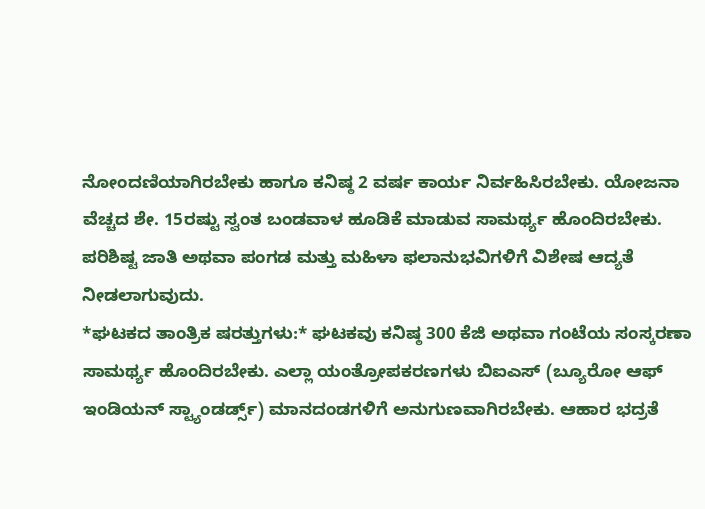ನೋಂದಣಿಯಾಗಿರಬೇಕು ಹಾಗೂ ಕನಿಷ್ಠ 2 ವರ್ಷ ಕಾರ್ಯ ನಿರ್ವಹಿಸಿರಬೇಕು. ಯೋಜನಾ ವೆಚ್ಚದ ಶೇ. 15ರಷ್ಟು ಸ್ವಂತ ಬಂಡವಾಳ ಹೂಡಿಕೆ ಮಾಡುವ ಸಾಮರ್ಥ್ಯ ಹೊಂದಿರಬೇಕು. ಪರಿಶಿಷ್ಟ ಜಾತಿ ಅಥವಾ ಪಂಗಡ ಮತ್ತು ಮಹಿಳಾ ಫಲಾನುಭವಿಗಳಿಗೆ ವಿಶೇಷ ಆದ್ಯತೆ ನೀಡಲಾಗುವುದು.
*ಘಟಕದ ತಾಂತ್ರಿಕ ಷರತ್ತುಗಳು:* ಘಟಕವು ಕನಿಷ್ಠ 300 ಕೆಜಿ ಅಥವಾ ಗಂಟೆಯ ಸಂಸ್ಕರಣಾ ಸಾಮರ್ಥ್ಯ ಹೊಂದಿರಬೇಕು. ಎಲ್ಲಾ ಯಂತ್ರೋಪಕರಣಗಳು ಬಿಐಎಸ್ (ಬ್ಯೂರೋ ಆಫ್ ಇಂಡಿಯನ್ ಸ್ಟ್ಯಾಂಡರ್ಡ್ಸ್) ಮಾನದಂಡಗಳಿಗೆ ಅನುಗುಣವಾಗಿರಬೇಕು. ಆಹಾರ ಭದ್ರತೆ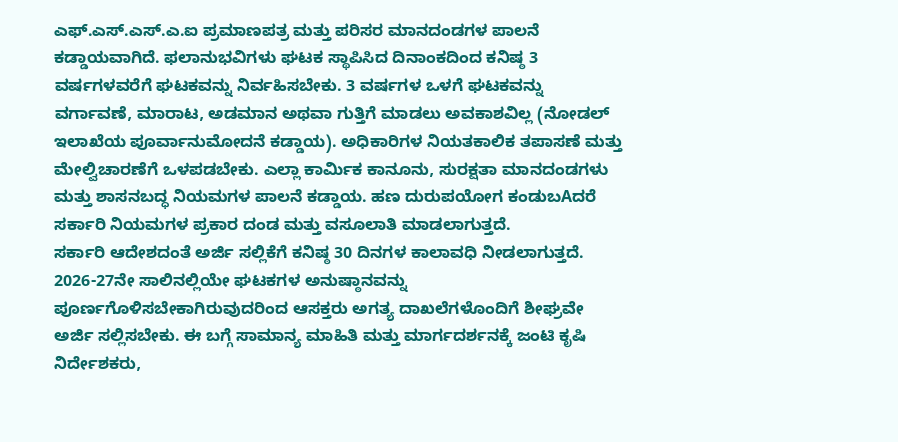ಎಫ್.ಎಸ್.ಎಸ್.ಎ.ಐ ಪ್ರಮಾಣಪತ್ರ ಮತ್ತು ಪರಿಸರ ಮಾನದಂಡಗಳ ಪಾಲನೆ ಕಡ್ಡಾಯವಾಗಿದೆ. ಫಲಾನುಭವಿಗಳು ಘಟಕ ಸ್ಥಾಪಿಸಿದ ದಿನಾಂಕದಿಂದ ಕನಿಷ್ಠ 3 ವರ್ಷಗಳವರೆಗೆ ಘಟಕವನ್ನು ನಿರ್ವಹಿಸಬೇಕು. 3 ವರ್ಷಗಳ ಒಳಗೆ ಘಟಕವನ್ನು ವರ್ಗಾವಣೆ, ಮಾರಾಟ, ಅಡಮಾನ ಅಥವಾ ಗುತ್ತಿಗೆ ಮಾಡಲು ಅವಕಾಶವಿಲ್ಲ (ನೋಡಲ್ ಇಲಾಖೆಯ ಪೂರ್ವಾನುಮೋದನೆ ಕಡ್ಡಾಯ). ಅಧಿಕಾರಿಗಳ ನಿಯತಕಾಲಿಕ ತಪಾಸಣೆ ಮತ್ತು ಮೇಲ್ವಿಚಾರಣೆಗೆ ಒಳಪಡಬೇಕು. ಎಲ್ಲಾ ಕಾರ್ಮಿಕ ಕಾನೂನು, ಸುರಕ್ಷತಾ ಮಾನದಂಡಗಳು ಮತ್ತು ಶಾಸನಬದ್ಧ ನಿಯಮಗಳ ಪಾಲನೆ ಕಡ್ಡಾಯ. ಹಣ ದುರುಪಯೋಗ ಕಂಡುಬAದರೆ ಸರ್ಕಾರಿ ನಿಯಮಗಳ ಪ್ರಕಾರ ದಂಡ ಮತ್ತು ವಸೂಲಾತಿ ಮಾಡಲಾಗುತ್ತದೆ.
ಸರ್ಕಾರಿ ಆದೇಶದಂತೆ ಅರ್ಜಿ ಸಲ್ಲಿಕೆಗೆ ಕನಿಷ್ಠ 30 ದಿನಗಳ ಕಾಲಾವಧಿ ನೀಡಲಾಗುತ್ತದೆ. 2026-27ನೇ ಸಾಲಿನಲ್ಲಿಯೇ ಘಟಕಗಳ ಅನುಷ್ಠಾನವನ್ನು ಪೂರ್ಣಗೊಳಿಸಬೇಕಾಗಿರುವುದರಿಂದ ಆಸಕ್ತರು ಅಗತ್ಯ ದಾಖಲೆಗಳೊಂದಿಗೆ ಶೀಘ್ರವೇ ಅರ್ಜಿ ಸಲ್ಲಿಸಬೇಕು. ಈ ಬಗ್ಗೆ ಸಾಮಾನ್ಯ ಮಾಹಿತಿ ಮತ್ತು ಮಾರ್ಗದರ್ಶನಕ್ಕೆ ಜಂಟಿ ಕೃಷಿ ನಿರ್ದೇಶಕರು,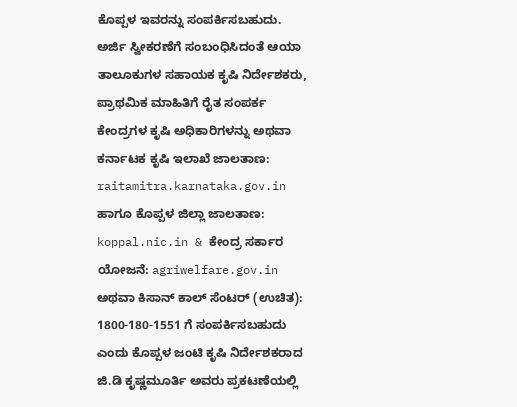ಕೊಪ್ಪಳ ಇವರನ್ನು ಸಂಪರ್ಕಿಸಬಹುದು. ಅರ್ಜಿ ಸ್ವೀಕರಣೆಗೆ ಸಂಬಂಧಿಸಿದಂತೆ ಆಯಾ ತಾಲೂಕುಗಳ ಸಹಾಯಕ ಕೃಷಿ ನಿರ್ದೇಶಕರು, ಪ್ರಾಥಮಿಕ ಮಾಹಿತಿಗೆ ರೈತ ಸಂಪರ್ಕ ಕೇಂದ್ರಗಳ ಕೃಷಿ ಅಧಿಕಾರಿಗಳನ್ನು ಅಥವಾ ಕರ್ನಾಟಕ ಕೃಷಿ ಇಲಾಖೆ ಜಾಲತಾಣ: raitamitra.karnataka.gov.in ಹಾಗೂ ಕೊಪ್ಪಳ ಜಿಲ್ಲಾ ಜಾಲತಾಣ: koppal.nic.in & ಕೇಂದ್ರ ಸರ್ಕಾರ ಯೋಜನೆ: agriwelfare.gov.in ಅಥವಾ ಕಿಸಾನ್ ಕಾಲ್ ಸೆಂಟರ್ (ಉಚಿತ): 1800-180-1551 ಗೆ ಸಂಪರ್ಕಿಸಬಹುದು ಎಂದು ಕೊಪ್ಪಳ ಜಂಟಿ ಕೃಷಿ ನಿರ್ದೇಶಕರಾದ ಜಿ.ಡಿ ಕೃಷ್ಣಮೂರ್ತಿ ಅವರು ಪ್ರಕಟಣೆಯಲ್ಲಿ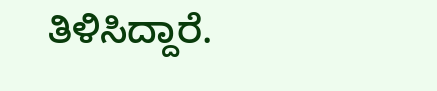ತಿಳಿಸಿದ್ದಾರೆ.